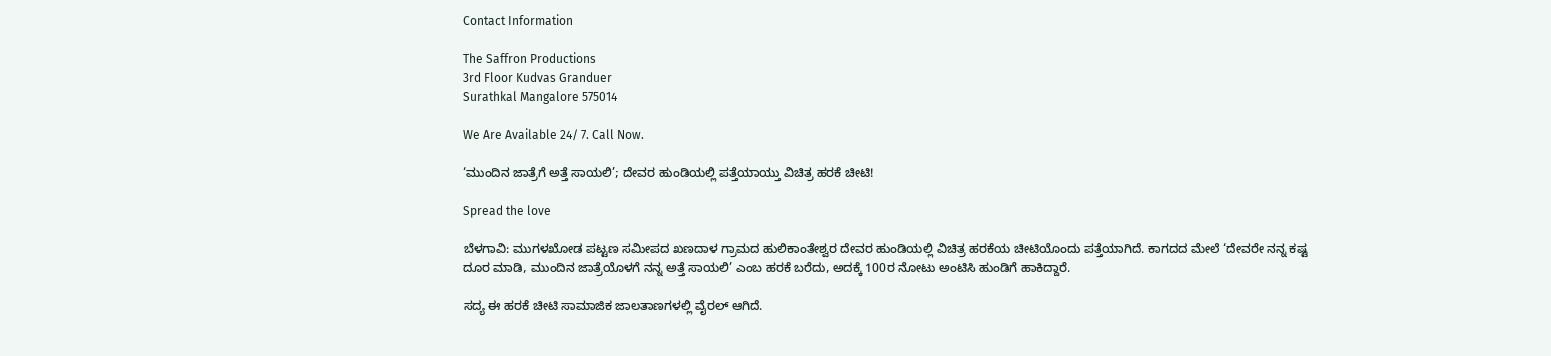Contact Information

The Saffron Productions
3rd Floor Kudvas Granduer
Surathkal Mangalore 575014

We Are Available 24/ 7. Call Now.

‘ಮುಂದಿನ ಜಾತ್ರೆಗೆ ಅತ್ತೆ ಸಾಯಲಿ’; ದೇವರ ಹುಂಡಿಯಲ್ಲಿ ಪತ್ತೆಯಾಯ್ತು ವಿಚಿತ್ರ ಹರಕೆ ಚೀಟಿ!

Spread the love

ಬೆಳಗಾವಿ: ಮುಗಳಖೋಡ ಪಟ್ಟಣ ಸಮೀಪದ ಖಣದಾಳ ಗ್ರಾಮದ ಹುಲಿಕಾಂತೇಶ್ವರ ದೇವರ ಹುಂಡಿಯಲ್ಲಿ ವಿಚಿತ್ರ ಹರಕೆಯ ಚೀಟಿಯೊಂದು ಪತ್ತೆಯಾಗಿದೆ. ಕಾಗದದ ಮೇಲೆ ‘ದೇವರೇ ನನ್ನ ಕಷ್ಟ ದೂರ ಮಾಡಿ, ಮುಂದಿನ ಜಾತ್ರೆಯೊಳಗೆ ನನ್ನ ಅತ್ತೆ ಸಾಯಲಿ’ ಎಂಬ ಹರಕೆ ಬರೆದು, ಅದಕ್ಕೆ 100ರ ನೋಟು ಅಂಟಿಸಿ ಹುಂಡಿಗೆ ಹಾಕಿದ್ದಾರೆ.

ಸದ್ಯ ಈ ಹರಕೆ ಚೀಟಿ ಸಾಮಾಜಿಕ ಜಾಲತಾಣಗಳಲ್ಲಿ ವೈರಲ್‌ ಆಗಿದೆ.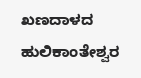ಖಣದಾಳದ ಹುಲಿಕಾಂತೇಶ್ವರ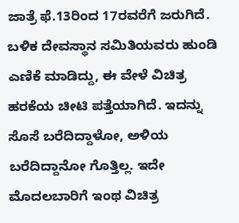ಜಾತ್ರೆ ಫೆ.13ರಿಂದ 17ರವರೆಗೆ ಜರುಗಿದೆ. ಬಳಿಕ ದೇವಸ್ಥಾನ ಸಮಿತಿಯವರು ಹುಂಡಿ ಎಣಿಕೆ ಮಾಡಿದ್ದು, ಈ ವೇಳೆ ವಿಚಿತ್ರ ಹರಕೆಯ ಚೀಟಿ ಪತ್ತೆಯಾಗಿದೆ. ಇದನ್ನು ಸೊಸೆ ಬರೆದಿದ್ದಾಳೋ, ಅಳಿಯ ಬರೆದಿದ್ದಾನೋ ಗೊತ್ತಿಲ್ಲ. ಇದೇ ಮೊದಲಬಾರಿಗೆ ಇಂಥ ವಿಚಿತ್ರ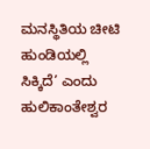ಮನಸ್ಥಿತಿಯ ಚೀಟಿ ಹುಂಡಿಯಲ್ಲಿ ಸಿಕ್ಕಿದೆ’ ಎಂದು ಹುಲಿಕಾಂತೇಶ್ವರ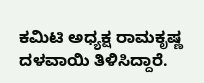ಕಮಿಟಿ ಅಧ್ಯಕ್ಷ ರಾಮಕೃಷ್ಣ ದಳವಾಯಿ ತಿಳಿಸಿದ್ದಾರೆ.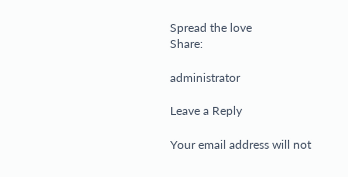Spread the love
Share:

administrator

Leave a Reply

Your email address will not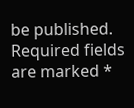be published. Required fields are marked *